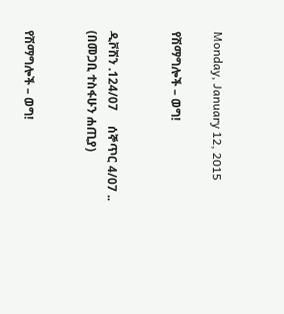Monday, January 12, 2015

የሽማግሎች – ወግ!


ዲቮሽን .124/07     ሰኞጥር 4/07 ..
(በመጋቢ ተስፋሁን ሐጢያ)


የሽማግሎች – ወግ!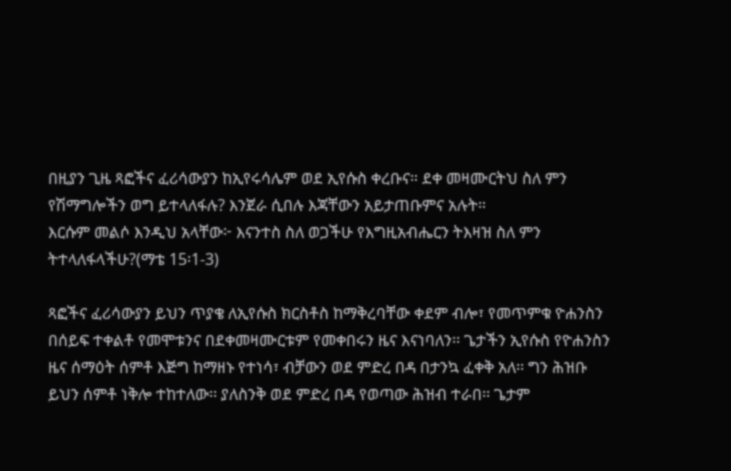በዚያን ጊዜ ጻፎችና ፈሪሳውያን ከኢየሩሳሌም ወደ ኢየሱስ ቀረቡና። ደቀ መዛሙርትህ ስለ ምን የሽማግሎችን ወግ ይተላለፋሉ? እንጀራ ሲበሉ እጃቸውን አይታጠቡምና አሉት።
እርሱም መልሶ እንዲህ አላቸው፦ እናንተስ ስለ ወጋችሁ የእግዚአብሔርን ትእዛዝ ስለ ምን ትተላለፋላችሁ?(ማቴ 15፡1-3)

ጻፎችና ፈሪሳውያን ይህን ጥያቄ ለኢየሱስ ክርስቶስ ከማቅረባቸው ቀደም ብሎ፣ የመጥምቁ ዮሐንስን በሰይፍ ተቀልቶ የመሞቱንና በደቀመዛሙርቱም የመቀበሩን ዜና እናነባለን፡፡ ጌታችን ኢየሱስ የዮሐንስን ዜና ሰማዕት ሰምቶ እጅግ ከማዘኑ የተነሳ፣ ብቻውን ወደ ምድረ በዳ በታንኳ ፈቀቅ አለ፡፡ ግን ሕዝቡ ይህን ሰምቶ ነቅሎ ተከተለው፡፡ ያለስንቅ ወደ ምድረ በዳ የወጣው ሕዝብ ተራበ፡፡ ጌታም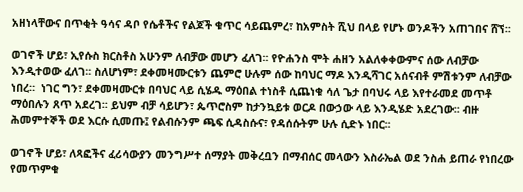አዘነላቸውና በጥቂት ዓሳና ዳቦ የሴቶችና የልጆች ቁጥር ሳይጨምረ፣ ከአምስት ሺህ በላይ የሆኑ ወንዶችን አጠገበና ሸኘ፡፡

ወገኖች ሆይ፣ ኢየሱስ ክርስቶስ አሁንም ለብቻው መሆን ፈለገ፡፡ የዮሐንስ ሞት ሐዘን አልለቀቀውምና ሰው ለብቻው እንዲተወው ፈለገ፡፡ ስለሆነም፣ ደቀመዛሙርቱን ጨምሮ ሁሉም ሰው ከባህር ማዶ እንዲሻገር አሰናብቶ ምሽቱንም ለብቻው ነበረ።  ነገር ግን፣ ደቀመዛሙርቱ በባህር ላይ ሲሄዱ ማዕበል ተነስቶ ሲጨነቁ ሳለ ጌታ በባህሩ ላይ እየተራመደ መጥቶ ማዕበሉን ጸጥ አደረገ፡፡ ይህም ብቻ ሳይሆን፣ ጴጥሮስም ከታንኳይቱ ወርዶ በውኃው ላይ እንዲሄድ አደረገው፡፡ ብዙ ሕመምተኞች ወደ እርሱ ሲመጡ፤ የልብሱንም ጫፍ ሲዳስሱና፣ የዳሰሱትም ሁሉ ሲድኑ ነበር፡፡

ወገኖች ሆይ፣ ለጻፎችና ፈሪሳውያን መንግሥተ ሰማያት መቅረቧን በማብሰር መላውን እስራኤል ወደ ንስሐ ይጠራ የነበረው የመጥምቁ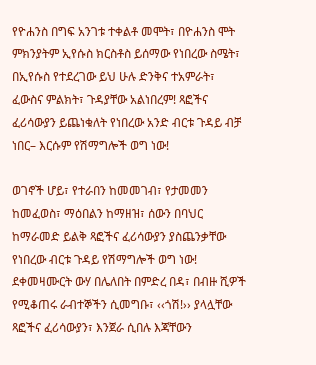የዮሐንስ በግፍ አንገቱ ተቀልቶ መሞት፣ በዮሐንስ ሞት ምክንያትም ኢየሱስ ክርስቶስ ይሰማው የነበረው ስሜት፣ በኢየሱስ የተደረገው ይህ ሁሉ ድንቅና ተአምራት፣ ፈውስና ምልክት፣ ጉዳያቸው አልነበረም! ጻፎችና ፈሪሳውያን ይጨነቁለት የነበረው አንድ ብርቱ ጉዳይ ብቻ ነበር– እርሱም የሽማግሎች ወግ ነው!

ወገኖች ሆይ፣ የተራበን ከመመገብ፣ የታመመን ከመፈወስ፣ ማዕበልን ከማዘዝ፣ ሰውን በባህር ከማራመድ ይልቅ ጻፎችና ፈሪሳውያን ያስጨንቃቸው የነበረው ብርቱ ጉዳይ የሽማግሎች ወግ ነው! ደቀመዛሙርት ውሃ በሌለበት በምድረ በዳ፣ በብዙ ሺዎች የሚቆጠሩ ራብተኞችን ሲመግቡ፣ ‹‹ጎሽ!›› ያላሏቸው ጻፎችና ፈሪሳውያን፣ እንጀራ ሲበሉ እጃቸውን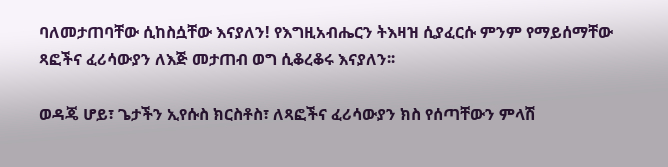ባለመታጠባቸው ሲከስሷቸው እናያለን! የእግዚአብሔርን ትእዛዝ ሲያፈርሱ ምንም የማይሰማቸው ጻፎችና ፈሪሳውያን ለእጅ መታጠብ ወግ ሲቆረቆሩ እናያለን፡፡

ወዳጄ ሆይ፣ ጌታችን ኢየሱስ ክርስቶስ፣ ለጻፎችና ፈሪሳውያን ክስ የሰጣቸውን ምላሽ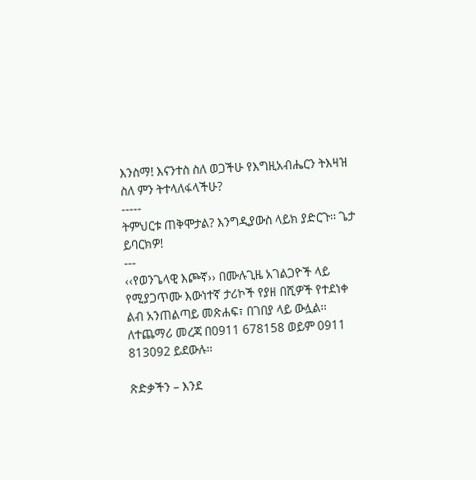እንስማ! እናንተስ ስለ ወጋችሁ የእግዚአብሔርን ትእዛዝ ስለ ምን ትተላለፋላችሁ?
-----
ትምህርቱ ጠቅሞታል? እንግዲያውስ ላይክ ያድርጉ፡፡ ጌታ ይባርክዎ!
---
‹‹የወንጌላዊ እጮኛ›› በሙሉጊዜ አገልጋዮች ላይ የሚያጋጥሙ እውነተኛ ታሪኮች የያዘ በሺዎች የተደነቀ ልብ አንጠልጣይ መጽሐፍ፣ በገበያ ላይ ውሏል፡፡ ለተጨማሪ መረጃ በ0911 678158 ወይም 0911 813092 ይደውሉ፡፡

ጽድቃችን – እንደ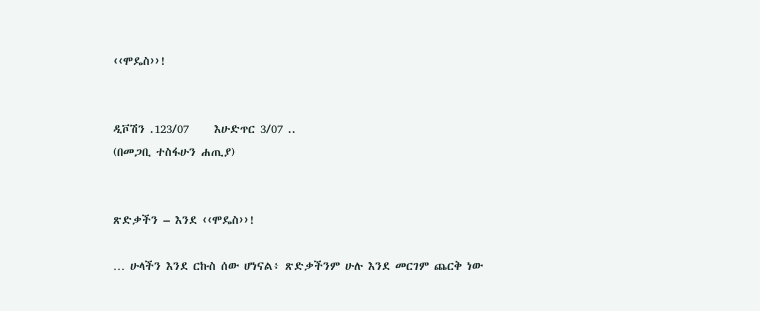‹‹ሞዴስ››!


ዲቮሽን .123/07     እሁድጥር 3/07 ..
(በመጋቢ ተስፋሁን ሐጢያ)


ጽድቃችን – እንደ ‹‹ሞዴስ››!

… ሁላችን እንደ ርኩስ ሰው ሆነናል፥ ጽድቃችንም ሁሉ እንደ መርገም ጨርቅ ነው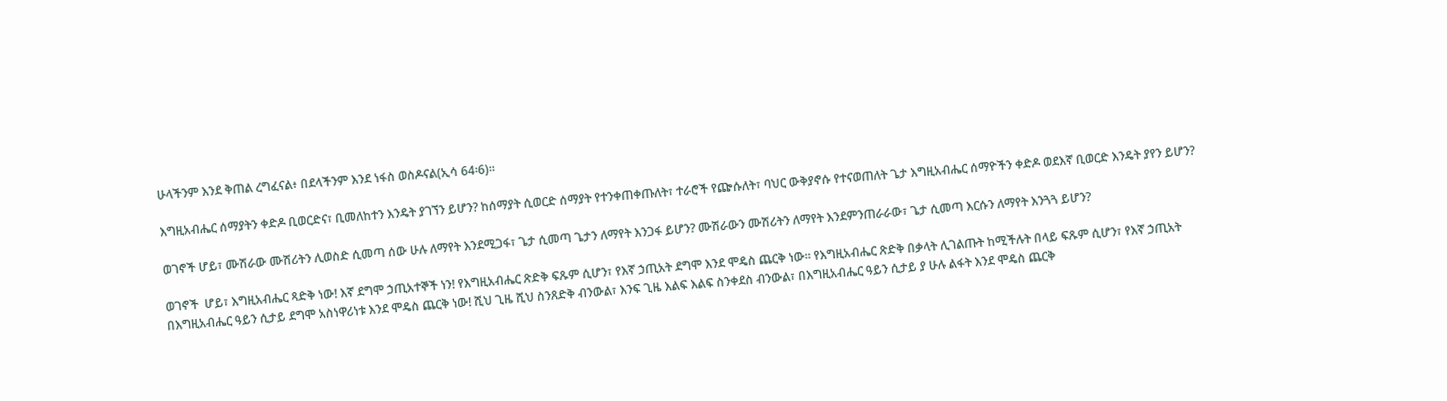ሁላችንም እንደ ቅጠል ረግፈናል፥ በደላችንም እንደ ነፋስ ወስዶናል(ኢሳ 64፡6)፡፡

እግዚአብሔር ሰማያትን ቀድዶ ቢወርድና፣ ቢመለከተን እንዴት ያገኘን ይሆን? ከሰማያት ሲወርድ ሰማያት የተንቀጠቀጡለት፣ ተራሮች የጬሱለት፣ ባህር ውቅያኖሱ የተናወጠለት ጌታ እግዚአብሔር ሰማዮችን ቀድዶ ወደእኛ ቢወርድ እንዴት ያየን ይሆን?

ወገኖች ሆይ፣ ሙሽራው ሙሽሪትን ሊወስድ ሲመጣ ሰው ሁሉ ለማየት እንደሚጋፋ፣ ጌታ ሲመጣ ጌታን ለማየት እንጋፋ ይሆን? ሙሽራውን ሙሽሪትን ለማየት እንደምንጠራራው፣ ጌታ ሲመጣ እርሱን ለማየት እንጓጓ ይሆን?

ወገኖች  ሆይ፣ እግዚአብሔር ጻድቅ ነው! እኛ ደግሞ ኃጢአተኞች ነን! የእግዚአብሔር ጽድቅ ፍጹም ሲሆን፣ የእኛ ኃጢአት ደግሞ እንደ ሞዴስ ጨርቅ ነው፡፡ የእግዚአብሔር ጽድቅ በቃላት ሊገልጡት ከሚችሉት በላይ ፍጹም ሲሆን፣ የእኛ ኃጢአት በእግዚአብሔር ዓይን ሲታይ ደግሞ አስነዋሪነቱ እንደ ሞዴስ ጨርቅ ነው! ሺህ ጊዜ ሺህ ስንጸድቅ ብንውል፣ እንፍ ጊዜ እልፍ እልፍ ስንቀደስ ብንውል፣ በእግዚአብሔር ዓይን ሲታይ ያ ሁሉ ልፋት እንደ ሞዴስ ጨርቅ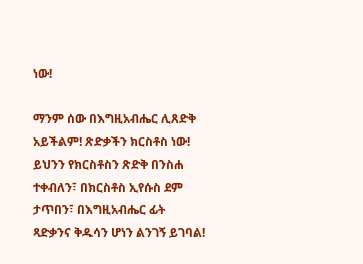ነው!

ማንም ሰው በእግዚአብሔር ሊጸድቅ አይችልም! ጽድቃችን ክርስቶስ ነው! ይህንን የክርስቶስን ጽድቅ በንስሐ ተቀብለን፣ በክርስቶስ ኢየሱስ ደም ታጥበን፣ በእግዚአብሔር ፊት ጻድቃንና ቅዱሳን ሆነን ልንገኝ ይገባል!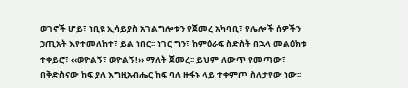ወገኖች ሆይ፣ ነቢዩ ኢሳይያስ አገልግሎቱን የጀመረ አካባቢ፣ የሌሎች ሰዎችን ኃጢአት እየተመለከተ፣ ይል ነበር፡፡ ነገር ግን፣ ከምዕራፍ ስድስት በኋላ መልዕክቱ ተቀይሮ፣ ‹‹ወዮልኝ፣ ወዮልኝ!›› ማለት ጀመረ፡፡ ይህም ለውጥ የመጣው፣ በቅድስናው ከፍ ያለ እግዚአብሔር ከፍ ባለ ዙፋኑ ላይ ተቀምጦ ስለታየው ነው፡፡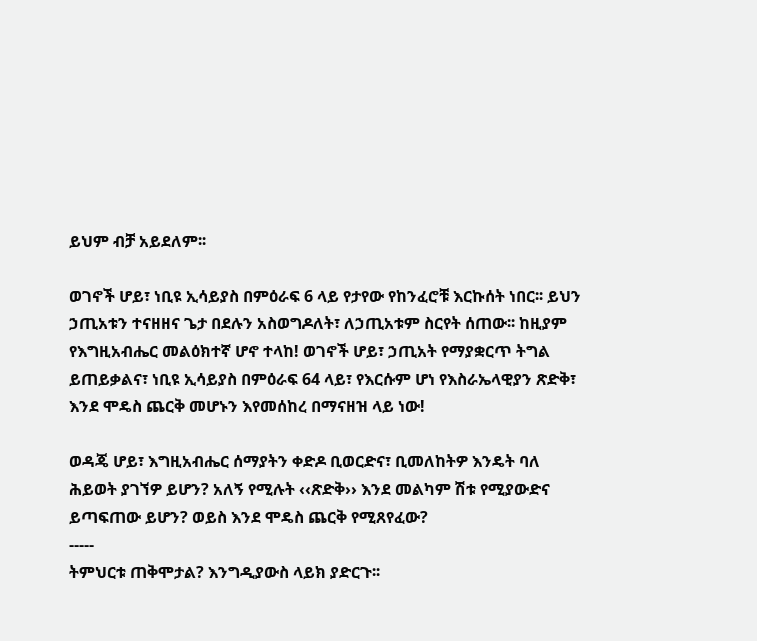ይህም ብቻ አይደለም፡፡

ወገኖች ሆይ፣ ነቢዩ ኢሳይያስ በምዕራፍ 6 ላይ የታየው የከንፈሮቹ እርኩሰት ነበር፡፡ ይህን ኃጢአቱን ተናዘዘና ጌታ በደሉን አስወግዶለት፣ ለኃጢአቱም ስርየት ሰጠው፡፡ ከዚያም የእግዚአብሔር መልዕክተኛ ሆኖ ተላከ! ወገኖች ሆይ፣ ኃጢአት የማያቋርጥ ትግል ይጠይቃልና፣ ነቢዩ ኢሳይያስ በምዕራፍ 64 ላይ፣ የእርሱም ሆነ የእስራኤላዊያን ጽድቅ፣ እንደ ሞዴስ ጨርቅ መሆኑን እየመሰከረ በማናዘዝ ላይ ነው!

ወዳጄ ሆይ፣ እግዚአብሔር ሰማያትን ቀድዶ ቢወርድና፣ ቢመለከትዎ እንዴት ባለ ሕይወት ያገኘዎ ይሆን? አለኝ የሚሉት ‹‹ጽድቅ›› እንደ መልካም ሽቱ የሚያውድና ይጣፍጠው ይሆን? ወይስ እንደ ሞዴስ ጨርቅ የሚጸየፈው?
-----
ትምህርቱ ጠቅሞታል? እንግዲያውስ ላይክ ያድርጉ፡፡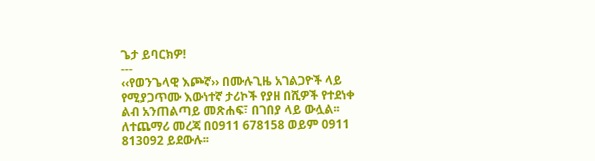ጌታ ይባርክዎ!
---
‹‹የወንጌላዊ እጮኛ›› በሙሉጊዜ አገልጋዮች ላይ የሚያጋጥሙ እውነተኛ ታሪኮች የያዘ በሺዎች የተደነቀ ልብ አንጠልጣይ መጽሐፍ፣ በገበያ ላይ ውሏል፡፡ ለተጨማሪ መረጃ በ0911 678158 ወይም 0911 813092 ይደውሉ፡፡